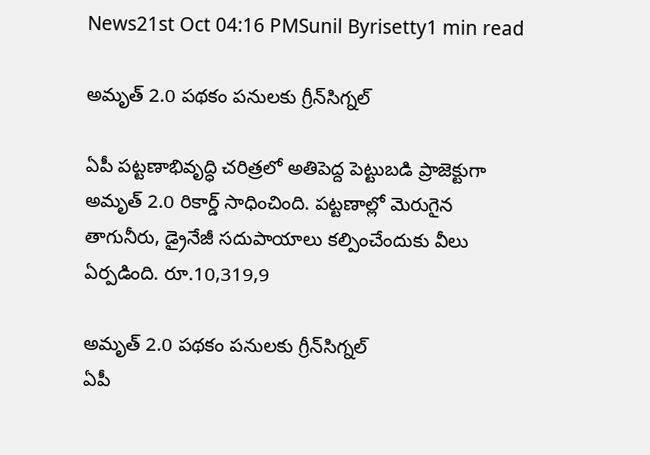News21st Oct 04:16 PMSunil Byrisetty1 min read

అమృత్ 2.0 పథకం పనులకు గ్రీన్‍సిగ్నల్

ఏపీ పట్టణాభివృద్ధి చరిత్రలో అతిపెద్ద పెట్టుబడి ప్రాజెక్టుగా అమృత్ 2.0 రికార్డ్ సాధించింది. పట్టణాల్లో మెరుగైన తాగునీరు, డ్రైనేజీ సదుపాయాలు కల్పించేందుకు వీలు ఏర్పడింది. రూ.10,319,9

అమృత్ 2.0 పథకం పనులకు గ్రీన్‍సిగ్నల్
ఏపీ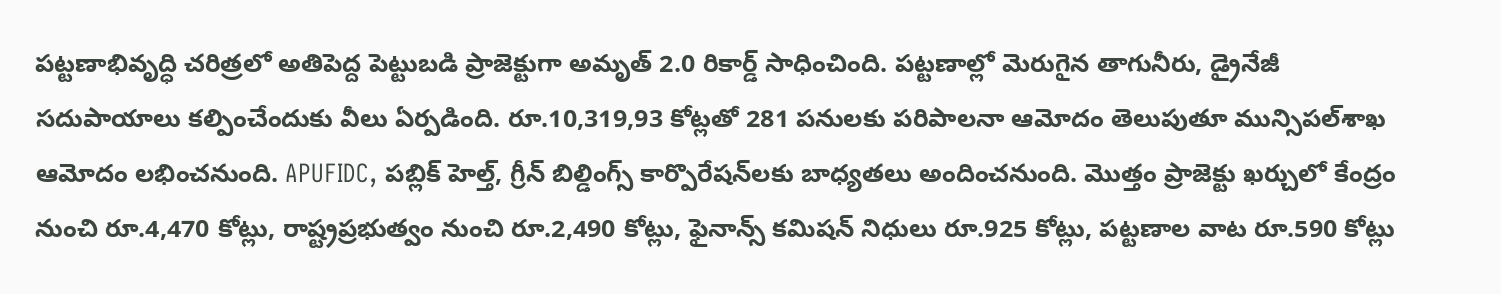పట్టణాభివృద్ధి చరిత్రలో అతిపెద్ద పెట్టుబడి ప్రాజెక్టుగా అమృత్ 2.0 రికార్డ్ సాధించింది. పట్టణాల్లో మెరుగైన తాగునీరు, డ్రైనేజీ సదుపాయాలు కల్పించేందుకు వీలు ఏర్పడింది. రూ.10,319,93 కోట్లతో 281 పనులకు పరిపాలనా ఆమోదం తెలుపుతూ మున్సిపల్‍శాఖ ఆమోదం లభించనుంది. APUFIDC, పబ్లిక్ హెల్త్, గ్రీన్ బిల్డింగ్స్ కార్పొరేషన్‍లకు బాధ్యతలు అందించనుంది. మొత్తం ప్రాజెక్టు ఖర్చులో కేంద్రం నుంచి రూ.4,470 కోట్లు, రాష్ట్రప్రభుత్వం నుంచి రూ.2,490 కోట్లు, ఫైనాన్స్ కమిషన్ నిధులు రూ.925 కోట్లు, పట్టణాల వాట రూ.590 కోట్లు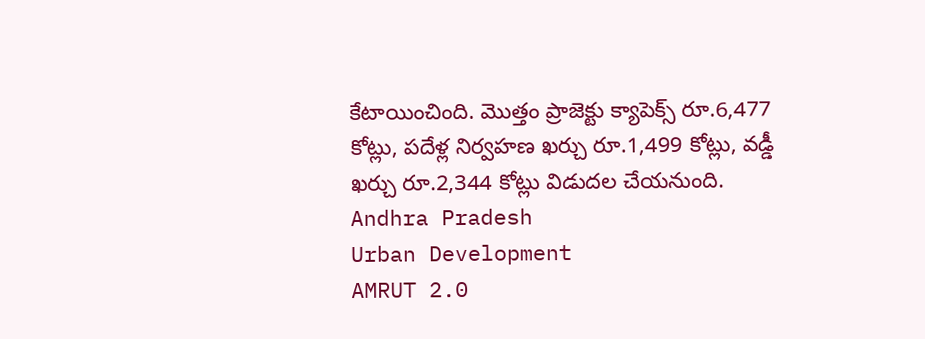కేటాయించింది. మొత్తం ప్రాజెక్టు క్యాపెక్స్ రూ.6,477 కోట్లు, పదేళ్ల నిర్వహణ ఖర్చు రూ.1,499 కోట్లు, వడ్డీ ఖర్చు రూ.2,344 కోట్లు విడుదల చేయనుంది.
Andhra Pradesh
Urban Development
AMRUT 2.0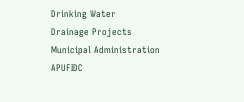Drinking Water
Drainage Projects
Municipal Administration
APUFIDC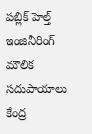పబ్లిక్ హెల్త్ ఇంజినీరింగ్
మౌలిక సదుపాయాలు
కేంద్ర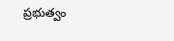ప్రభుత్వం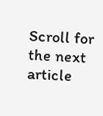Scroll for the next article